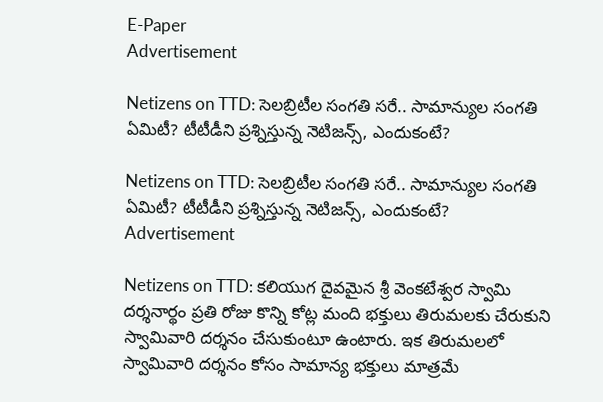E-Paper
Advertisement

Netizens on TTD: సెలబ్రిటీల సంగతి సరే.. సామాన్యుల సంగతి ఏమిటీ? టీటీడీని ప్రశ్నిస్తున్న నెటిజన్స్, ఎందుకంటే?

Netizens on TTD: సెలబ్రిటీల సంగతి సరే.. సామాన్యుల సంగతి ఏమిటీ? టీటీడీని ప్రశ్నిస్తున్న నెటిజన్స్, ఎందుకంటే?
Advertisement

Netizens on TTD: కలియుగ దైవమైన శ్రీ వెంకటేశ్వర స్వామి దర్శనార్థం ప్రతి రోజు కొన్ని కోట్ల మంది భక్తులు తిరుమలకు చేరుకుని స్వామివారి దర్శనం చేసుకుంటూ ఉంటారు. ఇక తిరుమలలో స్వామివారి దర్శనం కోసం సామాన్య భక్తులు మాత్రమే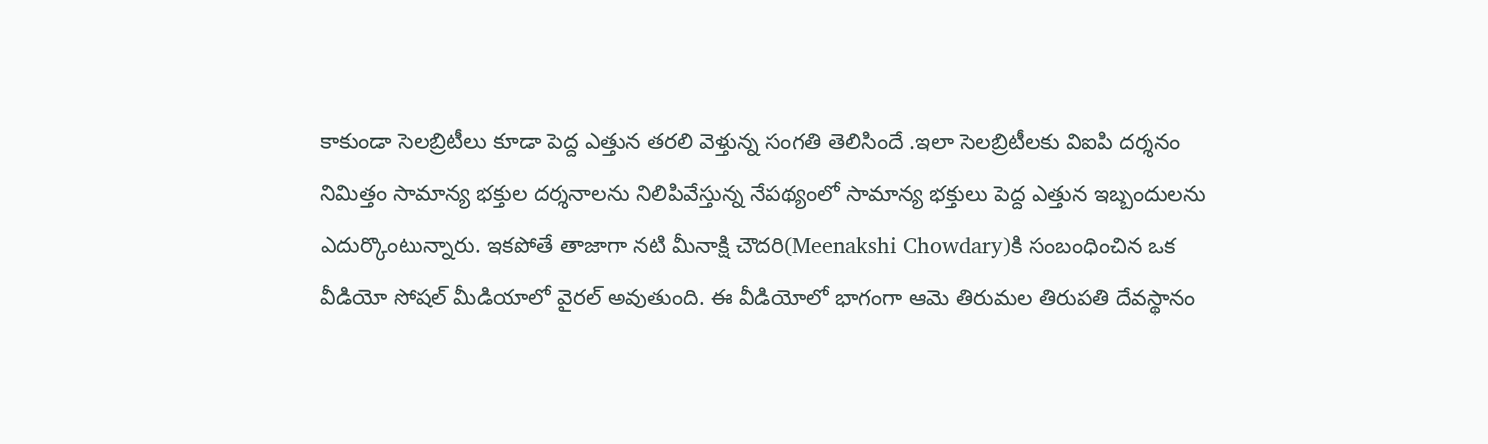కాకుండా సెలబ్రిటీలు కూడా పెద్ద ఎత్తున తరలి వెళ్తున్న సంగతి తెలిసిందే .ఇలా సెలబ్రిటీలకు విఐపి దర్శనం నిమిత్తం సామాన్య భక్తుల దర్శనాలను నిలిపివేస్తున్న నేపథ్యంలో సామాన్య భక్తులు పెద్ద ఎత్తున ఇబ్బందులను ఎదుర్కొంటున్నారు. ఇకపోతే తాజాగా నటి మీనాక్షి చౌదరి(Meenakshi Chowdary)కి సంబంధించిన ఒక వీడియో సోషల్ మీడియాలో వైరల్ అవుతుంది. ఈ వీడియోలో భాగంగా ఆమె తిరుమల తిరుపతి దేవస్థానం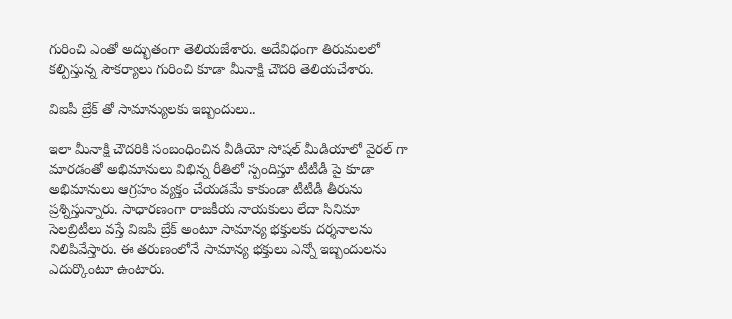గురించి ఎంతో అద్భుతంగా తెలియజేశారు. అదేవిధంగా తిరుమలలో కల్పిస్తున్న సౌకర్యాలు గురించి కూడా మీనాక్షి చౌదరి తెలియచేశారు.

విఐపీ బ్రేక్ తో సామాన్యులకు ఇబ్బందులు..

ఇలా మీనాక్షి చౌదరికి సంబంధించిన వీడియో సోషల్ మీడియాలో వైరల్ గా మారడంతో అభిమానులు విభిన్న రీతిలో స్పందిస్తూ టీటీడీ పై కూడా అభిమానులు ఆగ్రహం వ్యక్తం చేయడమే కాకుండా టీటీడీ తీరును ప్రశ్నిస్తున్నారు. సాధారణంగా రాజకీయ నాయకులు లేదా సినిమా సెలబ్రిటీలు వస్తే విఐపి బ్రేక్ అంటూ సామాన్య భక్తులకు దర్శనాలను నిలిపివేస్తారు. ఈ తరుణంలోనే సామాన్య భక్తులు ఎన్నో ఇబ్బందులను ఎదుర్కొంటూ ఉంటారు.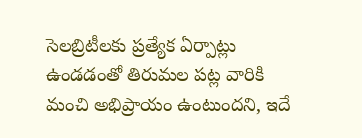సెలబ్రిటీలకు ప్రత్యేక ఏర్పాట్లు ఉండడంతో తిరుమల పట్ల వారికి మంచి అభిప్రాయం ఉంటుందని, ఇదే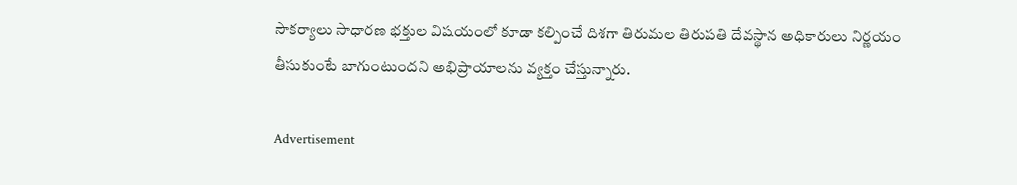సౌకర్యాలు సాధారణ భక్తుల విషయంలో కూడా కల్పించే దిశగా తిరుమల తిరుపతి దేవస్థాన అధికారులు నిర్ణయం తీసుకుంటే బాగుంటుందని అభిప్రాయాలను వ్యక్తం చేస్తున్నారు.

Advertisement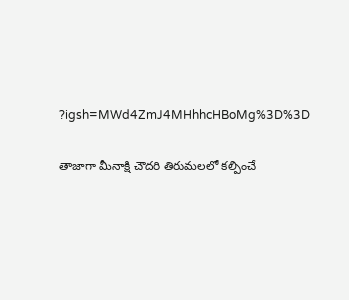?igsh=MWd4ZmJ4MHhhcHBoMg%3D%3D

తాజాగా మీనాక్షి చౌదరి తిరుమలలో కల్పించే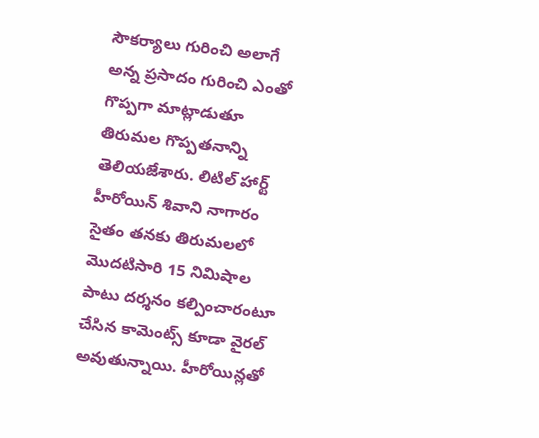సౌకర్యాలు గురించి అలాగే అన్న ప్రసాదం గురించి ఎంతో గొప్పగా మాట్లాడుతూ తిరుమల గొప్పతనాన్ని తెలియజేశారు. లిటిల్ హార్ట్ హీరోయిన్ శివాని నాగారం సైతం తనకు తిరుమలలో మొదటిసారి 15 నిమిషాల పాటు దర్శనం కల్పించారంటూ చేసిన కామెంట్స్ కూడా వైరల్ అవుతున్నాయి. హీరోయిన్లతో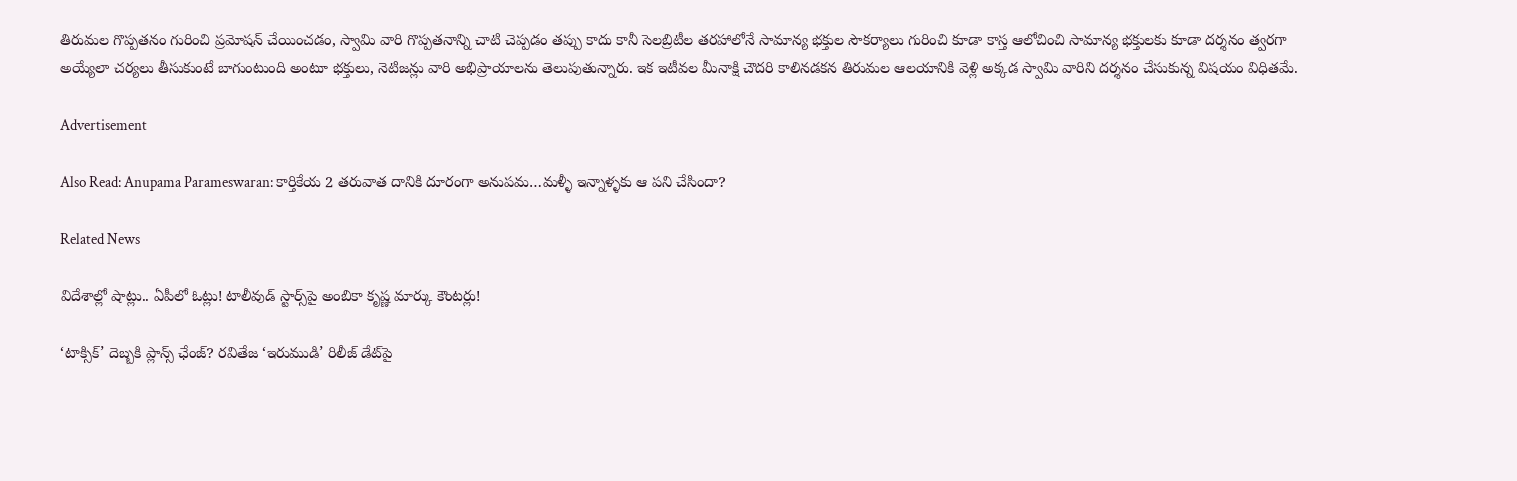తిరుమల గొప్పతనం గురించి ప్రమోషన్ చేయించడం, స్వామి వారి గొప్పతనాన్ని చాటి చెప్పడం తప్పు కాదు కానీ సెలబ్రిటీల తరహాలోనే సామాన్య భక్తుల సౌకర్యాలు గురించి కూడా కాస్త ఆలోచించి సామాన్య భక్తులకు కూడా దర్శనం త్వరగా అయ్యేలా చర్యలు తీసుకుంటే బాగుంటుంది అంటూ భక్తులు, నెటిజన్లు వారి అభిప్రాయాలను తెలుపుతున్నారు. ఇక ఇటీవల మీనాక్షి చౌదరి కాలినడకన తిరుమల ఆలయానికి వెళ్లి అక్కడ స్వామి వారిని దర్శనం చేసుకున్న విషయం విధితమే.

Advertisement

Also Read: Anupama Parameswaran: కార్తికేయ 2 తరువాత దానికి దూరంగా అనుపమ…మళ్ళీ ఇన్నాళ్ళకు ఆ పని చేసిందా?

Related News

విదేశాల్లో షాట్లు.. ఏపీలో ఓట్లు! టాలీవుడ్ స్టార్స్‌పై అంబికా కృష్ణ మార్కు కౌంటర్లు!

‘టాక్సిక్’ దెబ్బకి ప్లాన్స్ ఛేంజ్? రవితేజ ‘ఇరుముడి’ రిలీజ్ డేట్‌పై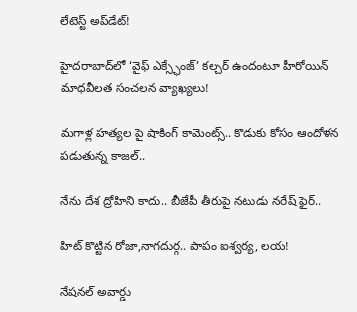లేటెస్ట్ అప్‌డేట్!

హైదరాబాద్‌లో ‘వైఫ్ ఎక్స్ఛేంజ్’ కల్చర్ ఉందంటూ హీరోయిన్ మాధవీలత సంచలన వ్యాఖ్యలు!

మగాళ్ల హత్యల పై షాకింగ్ కామెంట్స్.. కొడుకు కోసం ఆందోళన పడుతున్న కాజల్..

నేను దేశ ద్రోహిని కాదు.. బీజేపీ తీరుపై నటుడు నరేష్ ఫైర్..

హిట్ కొట్టిన రోజా,నాగదుర్గ.. పాపం ఐశ్వర్య, లయ!

నేషనల్ అవార్డు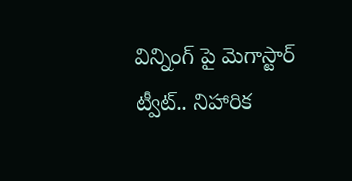విన్నింగ్ పై మెగాస్టార్ ట్వీట్.. నిహారిక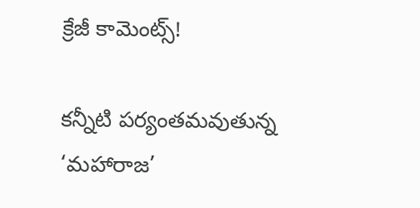క్రేజీ కామెంట్స్!

కన్నీటి పర్యంతమవుతున్న ‘మహారాజ’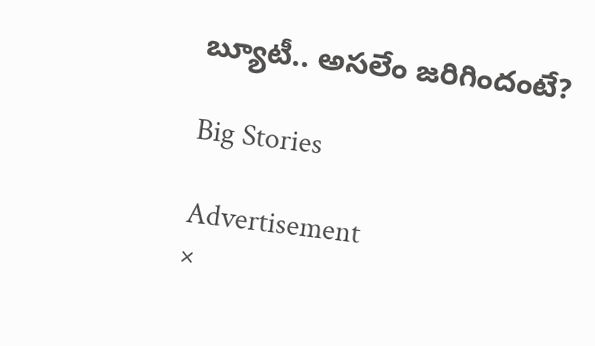బ్యూటీ.. అసలేం జరిగిందంటే?

Big Stories

Advertisement
×